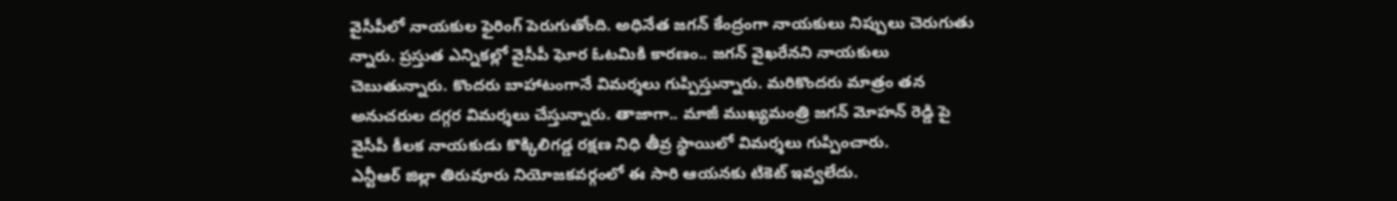వైసీపీలో నాయకుల ఫైరింగ్ పెరుగుతోంది. అధినేత జగన్ కేంద్రంగా నాయకులు నిప్పులు చెరుగుతు న్నారు. ప్రస్తుత ఎన్నికల్లో వైసీపీ ఘోర ఓటమికి కారణం.. జగన్ వైఖరేనని నాయకులు చెబుతున్నారు. కొందరు బాహాటంగానే విమర్శలు గుప్పిస్తున్నారు. మరికొందరు మాత్రం తన అనుచరుల దగ్గర విమర్శలు చేస్తున్నారు. తాజాగా.. మాజీ ముఖ్యమంత్రి జగన్ మోహన్ రెడ్డి పై వైసీపీ కీలక నాయకుడు కొక్కిలిగడ్డ రక్షణ నిధి తీవ్ర స్థాయిలో విమర్శలు గుప్పించారు.
ఎన్టీఆర్ జిల్లా తిరువూరు నియోజకవర్గంలో ఈ సారి ఆయనకు టికెట్ ఇవ్వలేదు.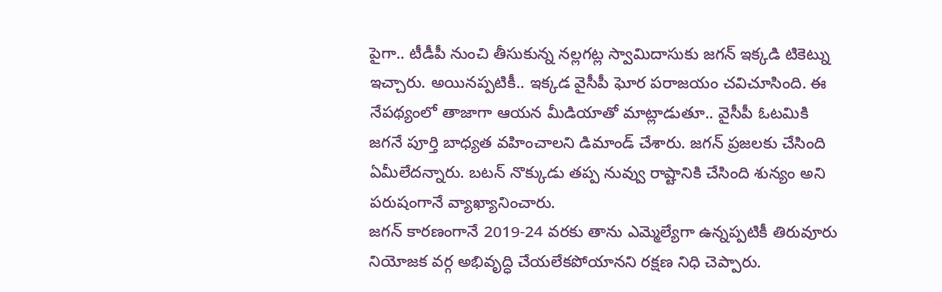పైగా.. టీడీపీ నుంచి తీసుకున్న నల్లగట్ల స్వామిదాసుకు జగన్ ఇక్కడి టికెట్ను ఇచ్చారు. అయినప్పటికీ.. ఇక్కడ వైసీపీ ఘోర పరాజయం చవిచూసింది. ఈ నేపథ్యంలో తాజాగా ఆయన మీడియాతో మాట్లాడుతూ.. వైసీపీ ఓటమికి జగనే పూర్తి బాధ్యత వహించాలని డిమాండ్ చేశారు. జగన్ ప్రజలకు చేసింది ఏమీలేదన్నారు. బటన్ నొక్కుడు తప్ప నువ్వు రాష్టానికి చేసింది శున్యం అని పరుషంగానే వ్యాఖ్యానించారు.
జగన్ కారణంగానే 2019-24 వరకు తాను ఎమ్మెల్యేగా ఉన్నప్పటికీ తిరువూరు నియోజక వర్గ అభివృద్ధి చేయలేకపోయానని రక్షణ నిధి చెప్పారు.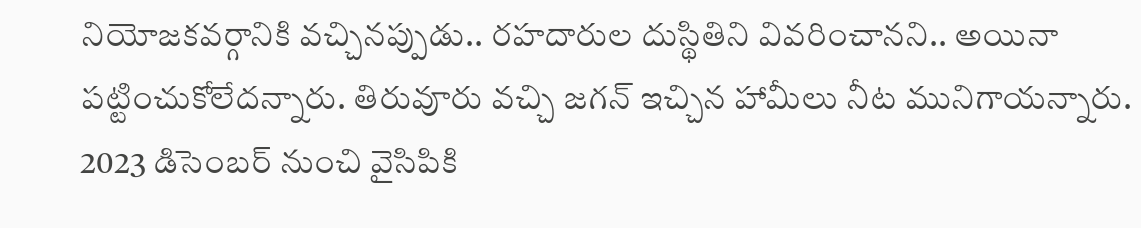నియోజకవర్గానికి వచ్చినప్పుడు.. రహదారుల దుస్థితిని వివరించానని.. అయినా పట్టించుకోలేదన్నారు. తిరువూరు వచ్చి జగన్ ఇచ్చిన హామీలు నీట మునిగాయన్నారు. 2023 డిసెంబర్ నుంచి వైసిపికి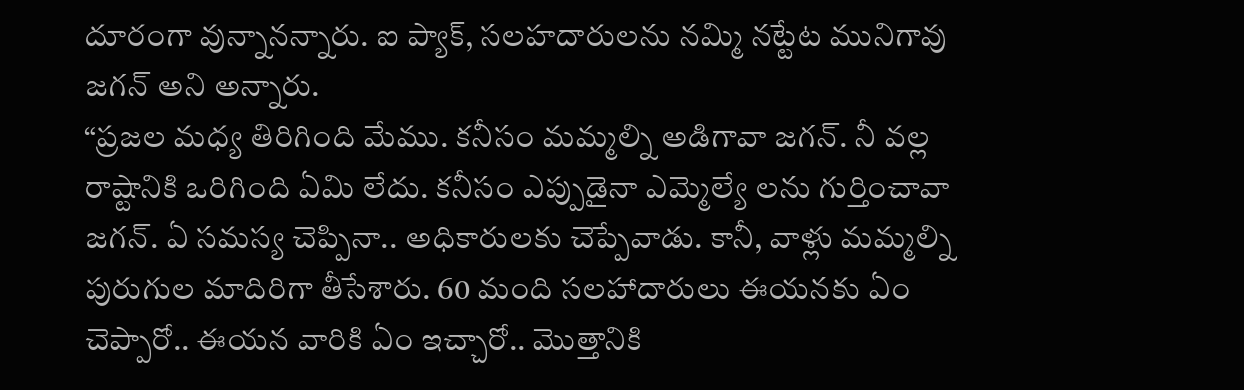దూరంగా వున్నానన్నారు. ఐ ప్యాక్, సలహదారులను నమ్మి నట్టేట మునిగావు జగన్ అని అన్నారు.
“ప్రజల మధ్య తిరిగింది మేము. కనీసం మమ్మల్ని అడిగావా జగన్. నీ వల్ల రాష్టానికి ఒరిగింది ఏమి లేదు. కనీసం ఎప్పుడైనా ఎమ్మెల్యే లను గుర్తించావా జగన్. ఏ సమస్య చెప్పినా.. అధికారులకు చెప్పేవాడు. కానీ, వాళ్లు మమ్మల్ని పురుగుల మాదిరిగా తీసేశారు. 60 మంది సలహాదారులు ఈయనకు ఏం చెప్పారో.. ఈయన వారికి ఏం ఇచ్చారో.. మొత్తానికి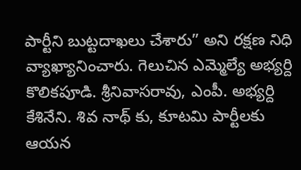పార్టీని బుట్టదాఖలు చేశారు” అని రక్షణ నిధి వ్యాఖ్యానించారు. గెలుచిన ఎమ్మెల్యే అభ్యర్ది కొలికపూడి. శ్రీనివాసరావు, ఎంపీ. అభ్యర్ది కేశినేని. శివ నాథ్ కు, కూటమి పార్టీలకు ఆయన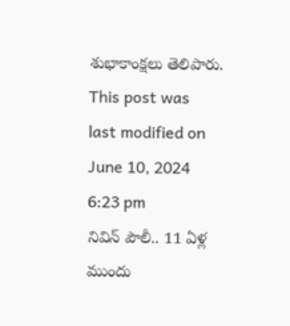శుభాకాంక్షలు తెలిపారు.
This post was last modified on June 10, 2024 6:23 pm
నివిన్ పౌలీ.. 11 ఏళ్ల ముందు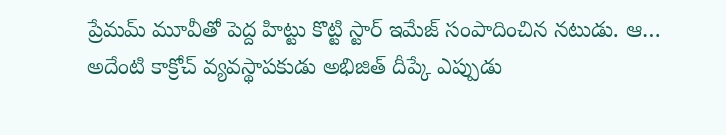ప్రేమమ్ మూవీతో పెద్ద హిట్టు కొట్టి స్టార్ ఇమేజ్ సంపాదించిన నటుడు. ఆ…
అదేంటి కాక్రోచ్ వ్యవస్థాపకుడు అభిజిత్ దీప్కే ఎప్పుడు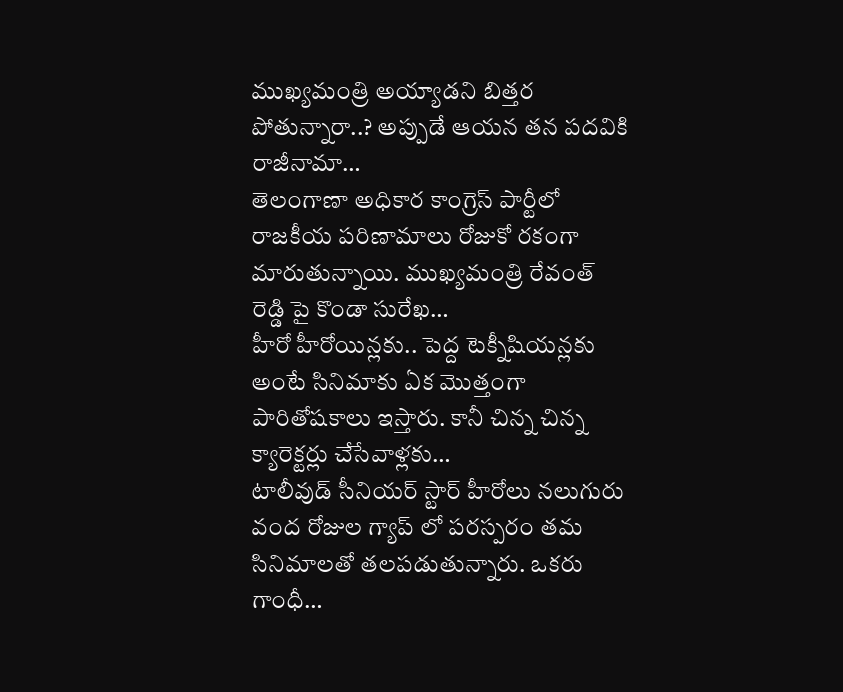ముఖ్యమంత్రి అయ్యాడని బిత్తర పోతున్నారా..? అప్పుడే ఆయన తన పదవికి రాజీనామా…
తెలంగాణా అధికార కాంగ్రెస్ పార్టీలో రాజకీయ పరిణామాలు రోజుకో రకంగా మారుతున్నాయి. ముఖ్యమంత్రి రేవంత్ రెడ్డి పై కొండా సురేఖ…
హీరో హీరోయిన్లకు.. పెద్ద టెక్నీషియన్లకు అంటే సినిమాకు ఏక మొత్తంగా పారితోషకాలు ఇస్తారు. కానీ చిన్న చిన్న క్యారెక్టర్లు చేసేవాళ్లకు…
టాలీవుడ్ సీనియర్ స్టార్ హీరోలు నలుగురు వంద రోజుల గ్యాప్ లో పరస్పరం తమ సినిమాలతో తలపడుతున్నారు. ఒకరు గాంధీ…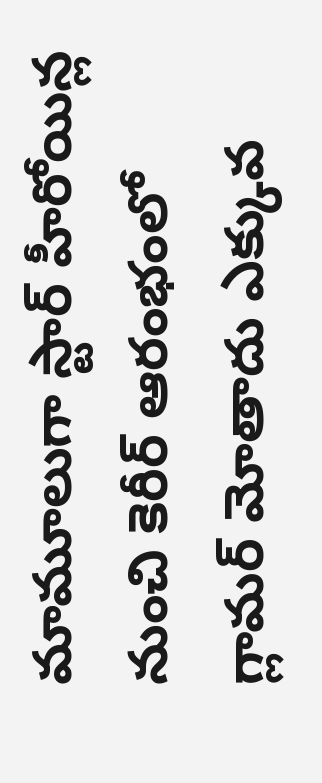మామూలుగా స్టార్ హీరోయిన్ల నుంచి కెరీర్ ఆరంభంలో గ్లామర్ మోతాదు ఎక్కువ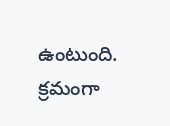ఉంటుంది. క్రమంగా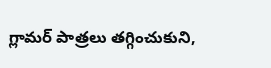గ్లామర్ పాత్రలు తగ్గించుకుని,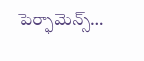పెర్ఫామెన్స్…